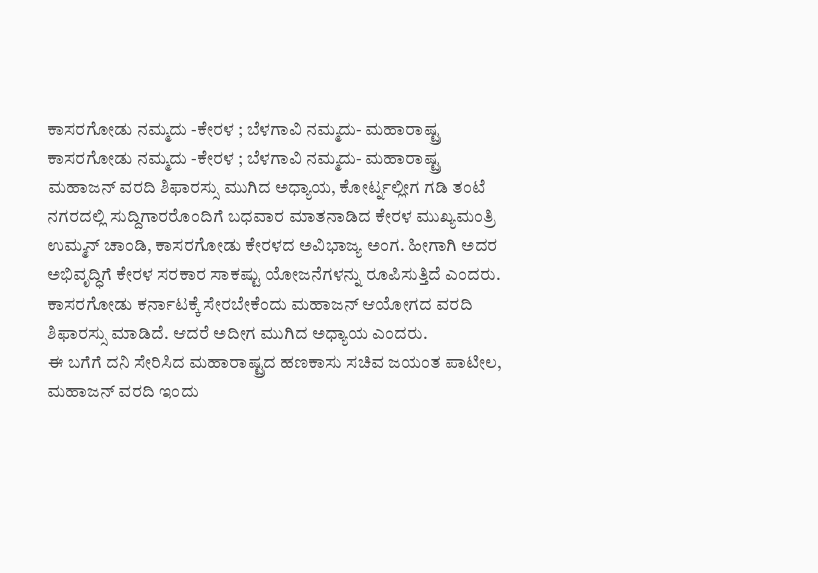ಕಾಸರಗೋಡು ನಮ್ಮದು -ಕೇರಳ ; ಬೆಳಗಾವಿ ನಮ್ಮದು- ಮಹಾರಾಷ್ಟ್ರ
ಕಾಸರಗೋಡು ನಮ್ಮದು -ಕೇರಳ ; ಬೆಳಗಾವಿ ನಮ್ಮದು- ಮಹಾರಾಷ್ಟ್ರ
ಮಹಾಜನ್ ವರದಿ ಶಿಫಾರಸ್ಸು ಮುಗಿದ ಅಧ್ಯಾಯ, ಕೋರ್ಟ್ನಲ್ಲೀಗ ಗಡಿ ತಂಟೆ
ನಗರದಲ್ಲಿ ಸುದ್ದಿಗಾರರೊಂದಿಗೆ ಬಧವಾರ ಮಾತನಾಡಿದ ಕೇರಳ ಮುಖ್ಯಮಂತ್ರಿ ಉಮ್ಮನ್ ಚಾಂಡಿ, ಕಾಸರಗೋಡು ಕೇರಳದ ಅವಿಭಾಜ್ಯ ಅಂಗ. ಹೀಗಾಗಿ ಅದರ ಅಭಿವೃದ್ಧಿಗೆ ಕೇರಳ ಸರಕಾರ ಸಾಕಷ್ಟು ಯೋಜನೆಗಳನ್ನು ರೂಪಿಸುತ್ತಿದೆ ಎಂದರು.
ಕಾಸರಗೋಡು ಕರ್ನಾಟಕ್ಕೆ ಸೇರಬೇಕೆಂದು ಮಹಾಜನ್ ಆಯೋಗದ ವರದಿ ಶಿಫಾರಸ್ಸು ಮಾಡಿದೆ. ಆದರೆ ಅದೀಗ ಮುಗಿದ ಅಧ್ಯಾಯ ಎಂದರು.
ಈ ಬಗೆಗೆ ದನಿ ಸೇರಿಸಿದ ಮಹಾರಾಷ್ಟ್ರದ ಹಣಕಾಸು ಸಚಿವ ಜಯಂತ ಪಾಟೀಲ, ಮಹಾಜನ್ ವರದಿ ಇಂದು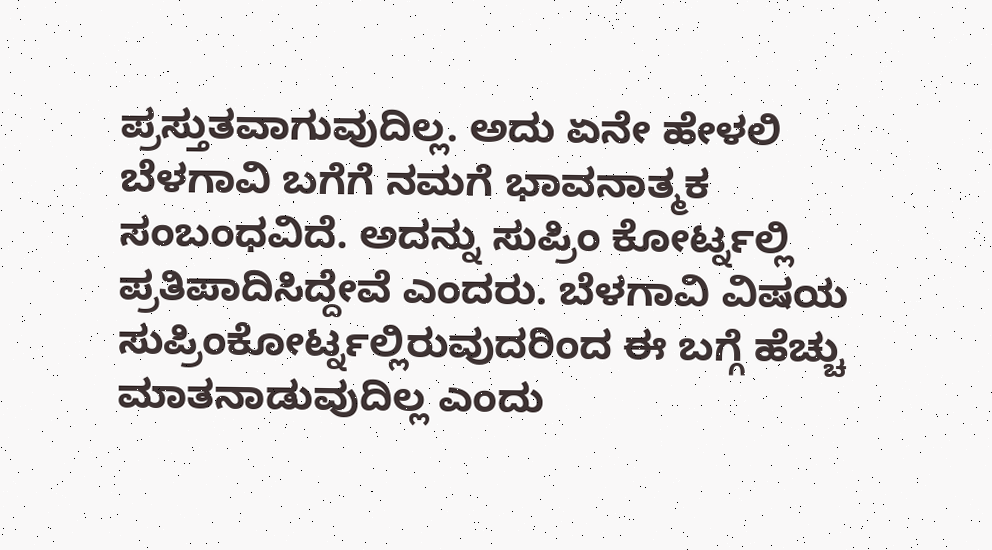ಪ್ರಸ್ತುತವಾಗುವುದಿಲ್ಲ. ಅದು ಏನೇ ಹೇಳಲಿ ಬೆಳಗಾವಿ ಬಗೆಗೆ ನಮಗೆ ಭಾವನಾತ್ಮಕ ಸಂಬಂಧವಿದೆ. ಅದನ್ನು ಸುಪ್ರಿಂ ಕೋರ್ಟ್ನಲ್ಲಿ ಪ್ರತಿಪಾದಿಸಿದ್ದೇವೆ ಎಂದರು. ಬೆಳಗಾವಿ ವಿಷಯ ಸುಪ್ರಿಂಕೋರ್ಟ್ನಲ್ಲಿರುವುದರಿಂದ ಈ ಬಗ್ಗೆ ಹೆಚ್ಚು ಮಾತನಾಡುವುದಿಲ್ಲ ಎಂದು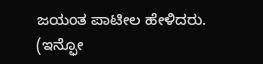ಜಯಂತ ಪಾಟೀಲ ಹೇಳಿದರು.
(ಇನ್ಫೋ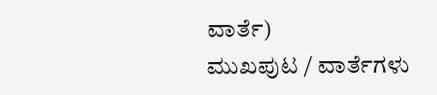ವಾರ್ತೆ)
ಮುಖಪುಟ / ವಾರ್ತೆಗಳು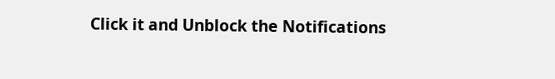Click it and Unblock the Notifications